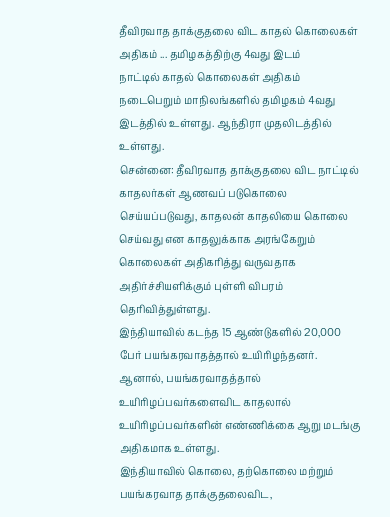தீவிரவாத தாக்குதலை விட காதல் கொலைகள் அதிகம் ... தமிழகத்திற்கு 4வது இடம்
நாட்டில் காதல் கொலைகள் அதிகம் நடைபெறும் மாநிலங்களில் தமிழகம் 4வது இடத்தில் உள்ளது. ஆந்திரா முதலிடத்தில் உள்ளது.
சென்னை: தீவிரவாத தாக்குதலை விட நாட்டில் காதலர்கள் ஆணவப் படுகொலை செய்யப்படுவது, காதலன் காதலியை கொலை செய்வது என காதலுக்காக அரங்கேறும் கொலைகள் அதிகரித்து வருவதாக அதிர்ச்சியளிக்கும் புள்ளி விபரம் தெரிவித்துள்ளது.
இந்தியாவில் கடந்த 15 ஆண்டுகளில் 20,000 பேர் பயங்கரவாதத்தால் உயிரிழந்தனர். ஆனால், பயங்கரவாதத்தால் உயிரிழப்பவர்களைவிட காதலால் உயிரிழப்பவர்களின் எண்ணிக்கை ஆறு மடங்கு அதிகமாக உள்ளது.
இந்தியாவில் கொலை, தற்கொலை மற்றும் பயங்கரவாத தாக்குதலைவிட,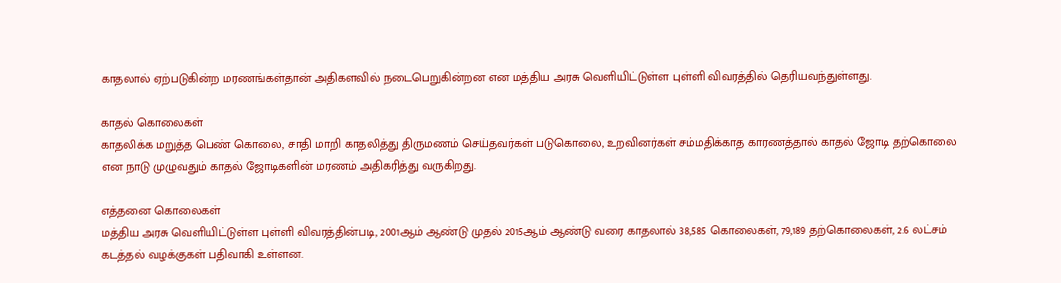காதலால் ஏற்படுகின்ற மரணங்கள்தான் அதிகளவில் நடைபெறுகின்றன என மத்திய அரசு வெளியிட்டுள்ள புள்ளி விவரத்தில் தெரியவந்துள்ளது.

காதல் கொலைகள்
காதலிக்க மறுத்த பெண் கொலை, சாதி மாறி காதலித்து திருமணம் செய்தவர்கள் படுகொலை, உறவினர்கள் சம்மதிக்காத காரணத்தால் காதல் ஜோடி தற்கொலை என நாடு முழுவதும் காதல் ஜோடிகளின் மரணம் அதிகரித்து வருகிறது.

எத்தனை கொலைகள்
மத்திய அரசு வெளியிட்டுள்ள புள்ளி விவரத்தின்படி, 2001ஆம் ஆண்டு முதல் 2015ஆம் ஆண்டு வரை காதலால் 38,585 கொலைகள், 79,189 தற்கொலைகள், 2.6 லட்சம் கடத்தல் வழக்குகள் பதிவாகி உள்ளன.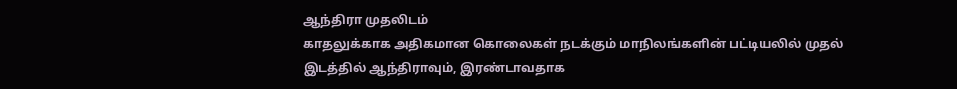ஆந்திரா முதலிடம்
காதலுக்காக அதிகமான கொலைகள் நடக்கும் மாநிலங்களின் பட்டியலில் முதல் இடத்தில் ஆந்திராவும், இரண்டாவதாக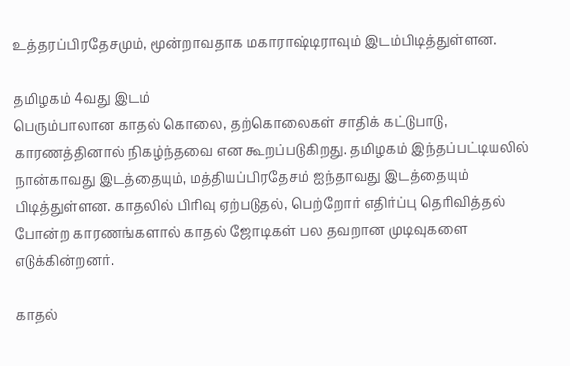உத்தரப்பிரதேசமும், மூன்றாவதாக மகாராஷ்டிராவும் இடம்பிடித்துள்ளன.

தமிழகம் 4வது இடம்
பெரும்பாலான காதல் கொலை, தற்கொலைகள் சாதிக் கட்டுபாடு, காரணத்தினால் நிகழ்ந்தவை என கூறப்படுகிறது. தமிழகம் இந்தப்பட்டியலில் நான்காவது இடத்தையும், மத்தியப்பிரதேசம் ஐந்தாவது இடத்தையும் பிடித்துள்ளன. காதலில் பிரிவு ஏற்படுதல், பெற்றோர் எதிர்ப்பு தெரிவித்தல் போன்ற காரணங்களால் காதல் ஜோடிகள் பல தவறான முடிவுகளை எடுக்கின்றனர்.

காதல்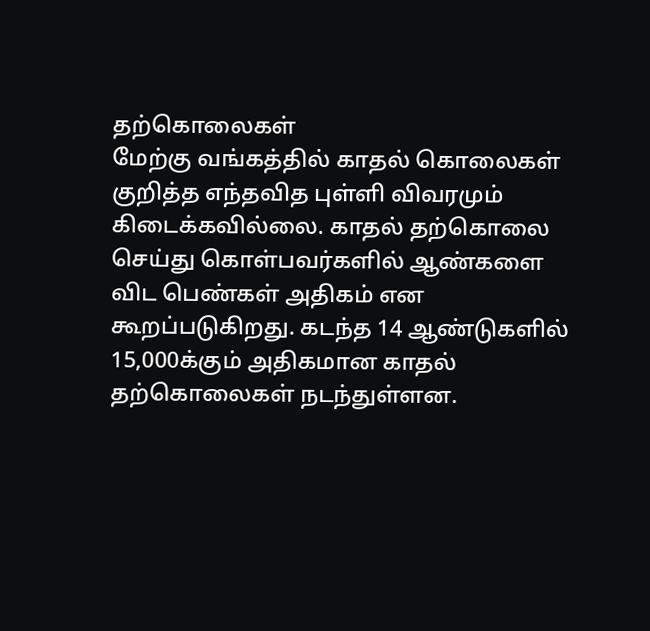தற்கொலைகள்
மேற்கு வங்கத்தில் காதல் கொலைகள் குறித்த எந்தவித புள்ளி விவரமும் கிடைக்கவில்லை. காதல் தற்கொலை செய்து கொள்பவர்களில் ஆண்களை விட பெண்கள் அதிகம் என கூறப்படுகிறது. கடந்த 14 ஆண்டுகளில் 15,000க்கும் அதிகமான காதல் தற்கொலைகள் நடந்துள்ளன.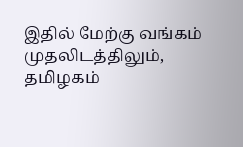இதில் மேற்கு வங்கம் முதலிடத்திலும், தமிழகம்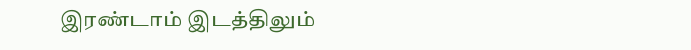இரண்டாம் இடத்திலும்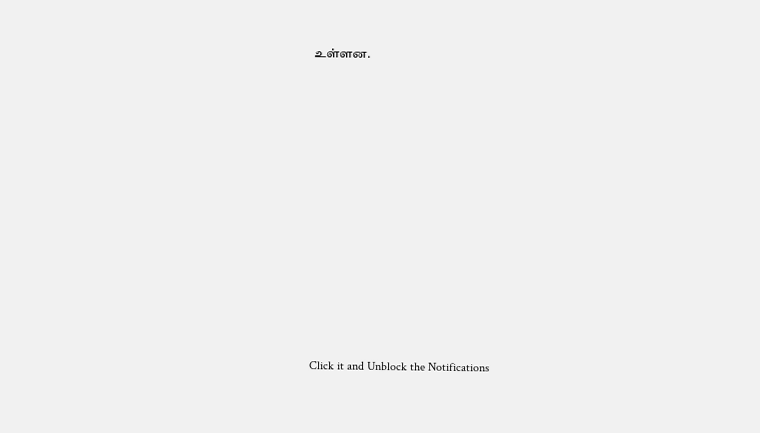உள்ளன.












Click it and Unblock the Notifications